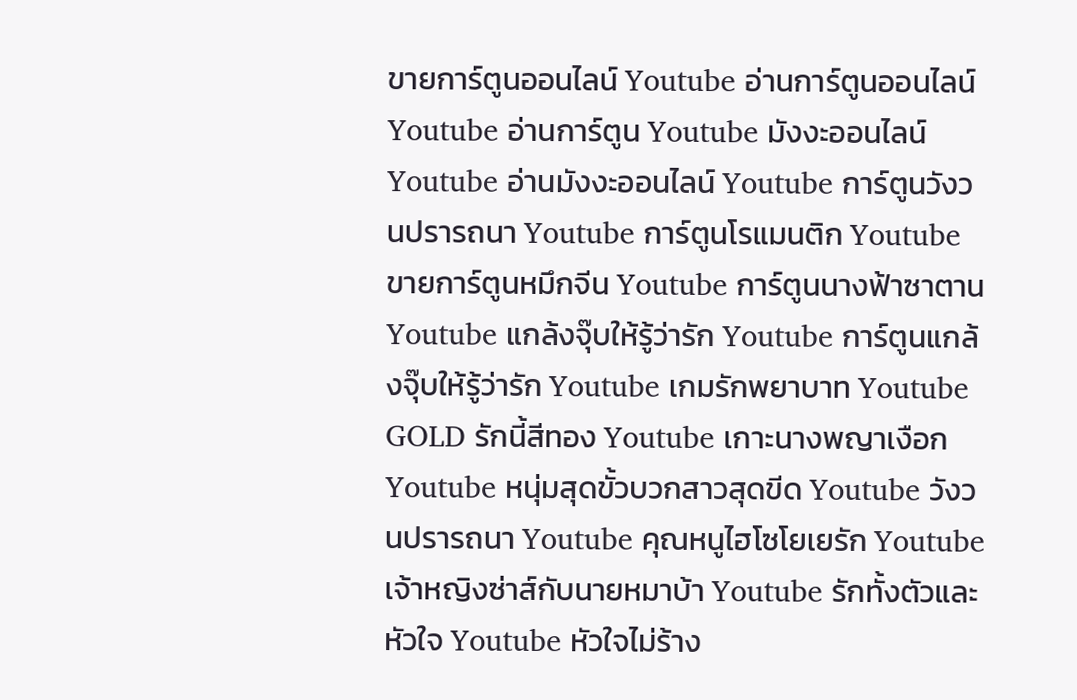ขายการ์ตูนออนไลน์ Youtube อ่านการ์ตูนออนไลน์ Youtube อ่านการ์ตูน Youtube มังงะออนไลน์ Youtube อ่านมังงะออนไลน์ Youtube การ์ตูนวังวนปรารถนา Youtube การ์ตูนโรแมนติก Youtube ขายการ์ตูนหมึกจีน Youtube การ์ตูนนางฟ้าซาตาน Youtube แกล้งจุ๊บให้รู้ว่ารัก Youtube การ์ตูนแกล้งจุ๊บให้รู้ว่ารัก Youtube เกมรักพยาบาท Youtube GOLD รักนี้สีทอง Youtube เกาะนางพญาเงือก Youtube หนุ่มสุดขั้วบวกสาวสุดขีด Youtube วังวนปรารถนา Youtube คุณหนูไฮโซโยเยรัก Youtube เจ้าหญิงซ่าส์กับนายหมาบ้า Youtube รักทั้งตัวและหัวใจ Youtube หัวใจไม่ร้าง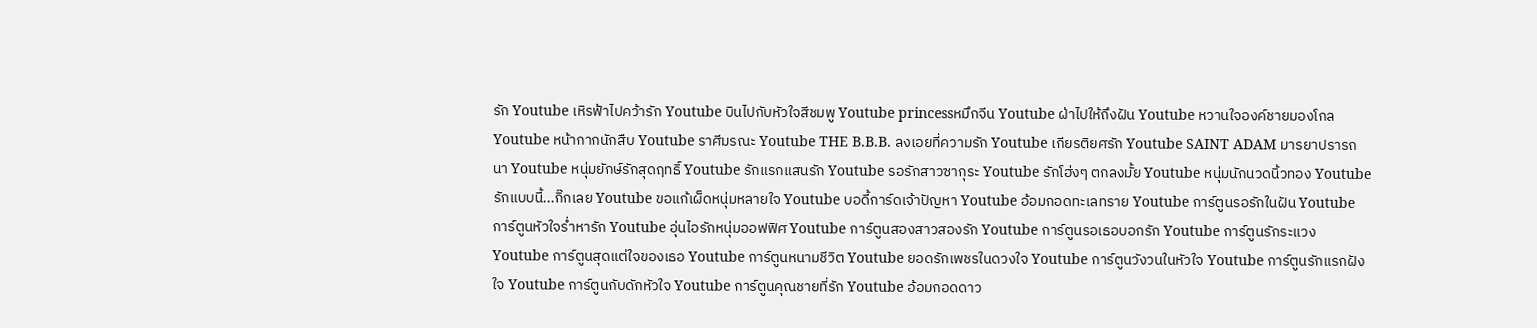รัก Youtube เหิรฟ้าไปคว้ารัก Youtube บินไปกับหัวใจสีชมพู Youtube princessหมึกจีน Youtube ฝ่าไปให้ถึงฝัน Youtube หวานใจองค์ชายมองโกล Youtube หน้ากากนักสืบ Youtube ราศีมรณะ Youtube THE B.B.B. ลงเอยที่ความรัก Youtube เกียรติยศรัก Youtube SAINT ADAM มารยาปรารถนา Youtube หนุ่มยักษ์รักสุดฤทธิ์ Youtube รักแรกแสนรัก Youtube รอรักสาวซากุระ Youtube รักโฮ่งๆ ตกลงมั้ย Youtube หนุ่มนักนวดนิ้วทอง Youtube รักแบบนี้...กิ๊กเลย Youtube ขอแก้เผ็ดหนุ่มหลายใจ Youtube บอดี้การ์ดเจ้าปัญหา Youtube อ้อมกอดทะเลทราย Youtube การ์ตูนรอรักในฝัน Youtube การ์ตูนหัวใจร่ำหารัก Youtube อุ่นไอรักหนุ่มออฟฟิศ Youtube การ์ตูนสองสาวสองรัก Youtube การ์ตูนรอเธอบอกรัก Youtube การ์ตูนรักระแวง Youtube การ์ตูนสุดแต่ใจของเธอ Youtube การ์ตูนหนามชีวิต Youtube ยอดรักเพชรในดวงใจ Youtube การ์ตูนวังวนในหัวใจ Youtube การ์ตูนรักแรกฝังใจ Youtube การ์ตูนกับดักหัวใจ Youtube การ์ตูนคุณชายที่รัก Youtube อ้อมกอดดาว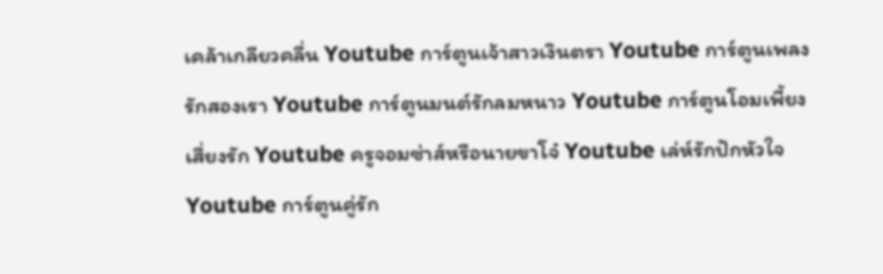เคล้าเกลียวคลื่น Youtube การ์ตูนเจ้าสาวเงินตรา Youtube การ์ตูนเพลงรักสองเรา Youtube การ์ตูนมนต์รักลมหนาว Youtube การ์ตูนโอมเพี้ยงเสี่ยงรัก Youtube ครูจอมซ่าส์หรือนายขาโจ๋ Youtube เล่ห์รักปักหัวใจ Youtube การ์ตูนคู่รัก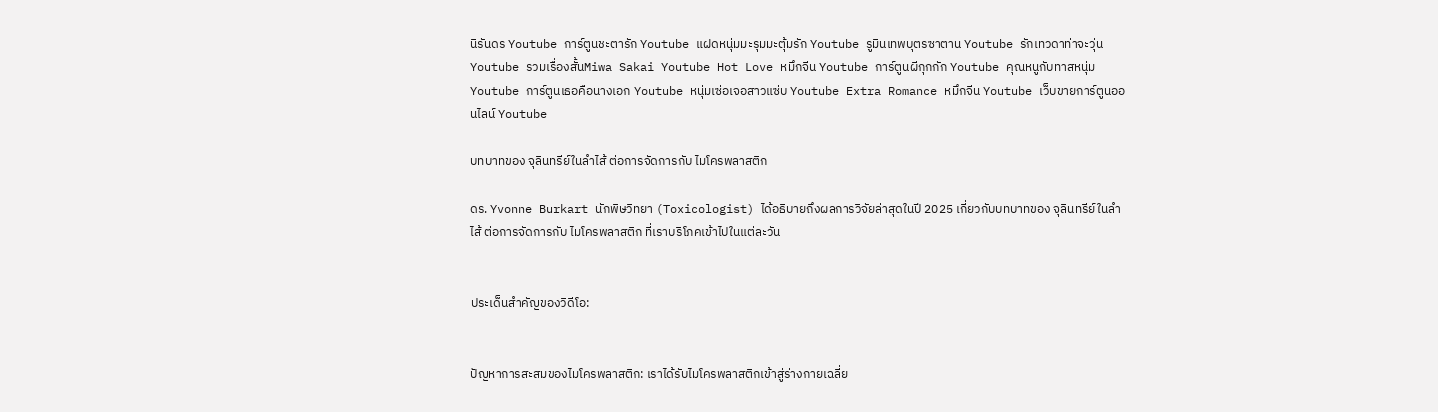นิรันดร Youtube การ์ตูนชะตารัก Youtube แฝดหนุ่มมะรุมมะตุ้มรัก Youtube รูมินเทพบุตรซาตาน Youtube รักเทวดาท่าจะวุ่น Youtube รวมเรื่องสั้นMiwa Sakai Youtube Hot Love หมึกจีน Youtube การ์ตูนผีกุกกัก Youtube คุณหนูกับทาสหนุ่ม Youtube การ์ตูนเธอคือนางเอก Youtube หนุ่มเซ่อเจอสาวแซ่บ Youtube Extra Romance หมึกจีน Youtube เว็บขายการ์ตูนออนไลน์ Youtube

บทบาทของ จุลินทรีย์ในลำไส้ ต่อการจัดการกับ ไมโครพลาสติก

ดร. Yvonne Burkart นักพิษวิทยา (Toxicologist) ได้อธิบายถึงผลการวิจัยล่าสุดในปี 2025 เกี่ยวกับบทบาทของ จุลินทรีย์ในลำไส้ ต่อการจัดการกับ ไมโครพลาสติก ที่เราบริโภคเข้าไปในแต่ละวัน


ประเด็นสำคัญของวิดีโอ:


ปัญหาการสะสมของไมโครพลาสติก: เราได้รับไมโครพลาสติกเข้าสู่ร่างกายเฉลี่ย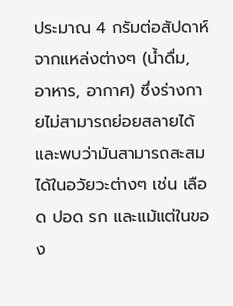ประมาณ 4 กรัมต่อสัปดาห์จากแหล่งต่างๆ (น้ำดื่ม, อาหาร, อากาศ) ซึ่งร่างกายไม่สามารถย่อยสลายได้ และพบว่ามันสามารถสะสมได้ในอวัยวะต่างๆ เช่น เลือด ปอด รก และแม้แต่ในของ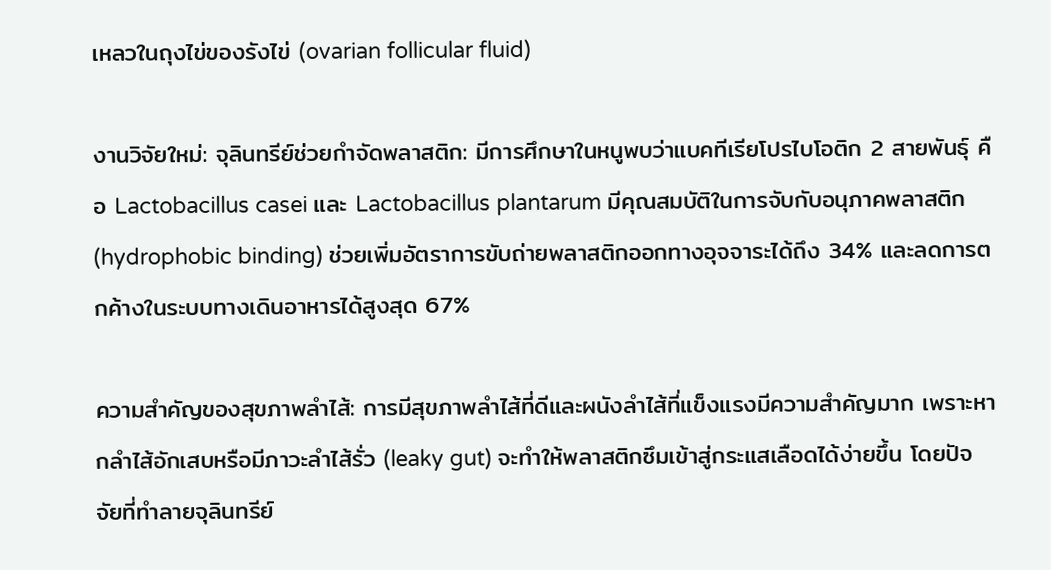เหลวในถุงไข่ของรังไข่ (ovarian follicular fluid)

งานวิจัยใหม่: จุลินทรีย์ช่วยกำจัดพลาสติก: มีการศึกษาในหนูพบว่าแบคทีเรียโปรไบโอติก 2 สายพันธุ์ คือ Lactobacillus casei และ Lactobacillus plantarum มีคุณสมบัติในการจับกับอนุภาคพลาสติก (hydrophobic binding) ช่วยเพิ่มอัตราการขับถ่ายพลาสติกออกทางอุจจาระได้ถึง 34% และลดการตกค้างในระบบทางเดินอาหารได้สูงสุด 67%

ความสำคัญของสุขภาพลำไส้: การมีสุขภาพลำไส้ที่ดีและผนังลำไส้ที่แข็งแรงมีความสำคัญมาก เพราะหากลำไส้อักเสบหรือมีภาวะลำไส้รั่ว (leaky gut) จะทำให้พลาสติกซึมเข้าสู่กระแสเลือดได้ง่ายขึ้น โดยปัจจัยที่ทำลายจุลินทรีย์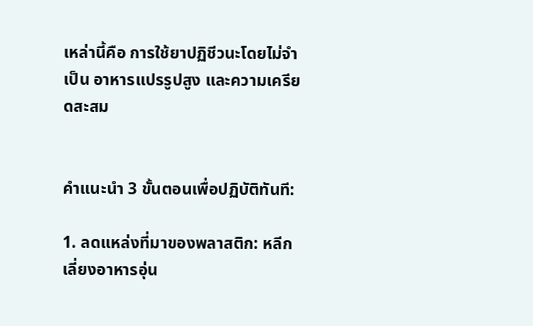เหล่านี้คือ การใช้ยาปฏิชีวนะโดยไม่จำเป็น อาหารแปรรูปสูง และความเครียดสะสม


คำแนะนำ 3 ขั้นตอนเพื่อปฏิบัติทันที:

1. ลดแหล่งที่มาของพลาสติก: หลีกเลี่ยงอาหารอุ่น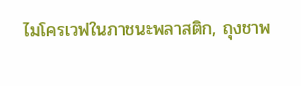ไมโครเวฟในภาชนะพลาสติก, ถุงชาพ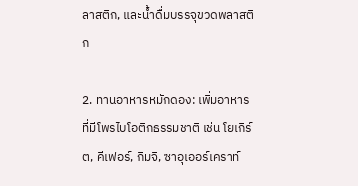ลาสติก, และน้ำดื่มบรรจุขวดพลาสติก

2. ทานอาหารหมักดอง: เพิ่มอาหารที่มีโพรไบโอติกธรรมชาติ เช่น โยเกิร์ต, คีเฟอร์, กิมจิ, ซาอุเออร์เคราท์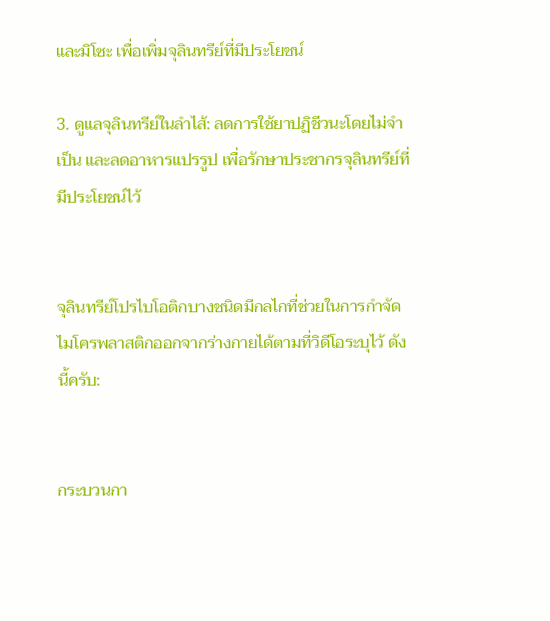และมิโซะ เพื่อเพิ่มจุลินทรีย์ที่มีประโยชน์

3. ดูแลจุลินทรีย์ในลำไส้: ลดการใช้ยาปฏิชีวนะโดยไม่จำเป็น และลดอาหารแปรรูป เพื่อรักษาประชากรจุลินทรีย์ที่มีประโยชน์ไว้


จุลินทรีย์โปรไบโอติกบางชนิดมีกลไกที่ช่วยในการกำจัดไมโครพลาสติกออกจากร่างกายได้ตามที่วิดีโอระบุไว้ ดังนี้ครับ:


กระบวนกา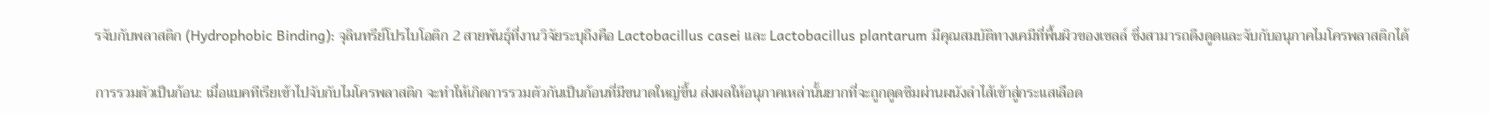รจับกับพลาสติก (Hydrophobic Binding): จุลินทรีย์โปรไบโอติก 2 สายพันธุ์ที่งานวิจัยระบุถึงคือ Lactobacillus casei และ Lactobacillus plantarum มีคุณสมบัติทางเคมีที่พื้นผิวของเซลล์ ซึ่งสามารถดึงดูดและจับกับอนุภาคไมโครพลาสติกได้

การรวมตัวเป็นก้อน: เมื่อแบคทีเรียเข้าไปจับกับไมโครพลาสติก จะทำให้เกิดการรวมตัวกันเป็นก้อนที่มีขนาดใหญ่ขึ้น ส่งผลให้อนุภาคเหล่านั้นยากที่จะถูกดูดซึมผ่านผนังลำไส้เข้าสู่กระแสเลือด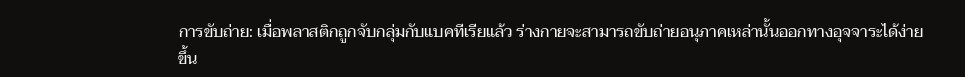การขับถ่าย: เมื่อพลาสติกถูกจับกลุ่มกับแบคทีเรียแล้ว ร่างกายจะสามารถขับถ่ายอนุภาคเหล่านั้นออกทางอุจจาระได้ง่ายขึ้น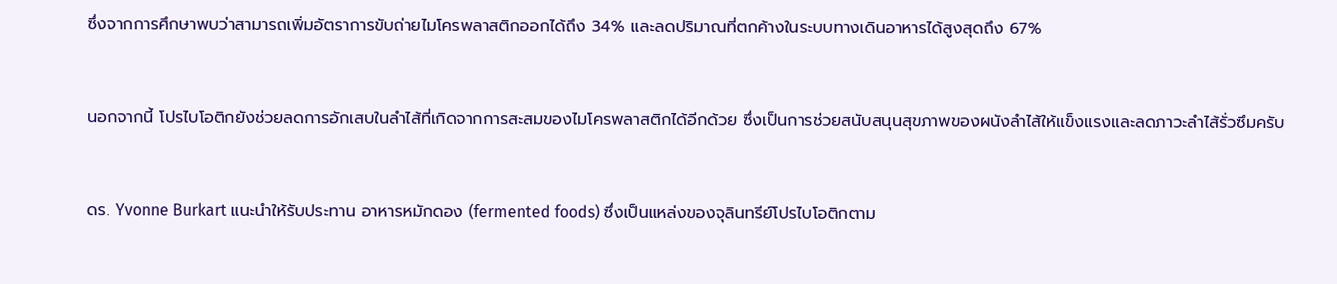ซึ่งจากการศึกษาพบว่าสามารถเพิ่มอัตราการขับถ่ายไมโครพลาสติกออกได้ถึง 34% และลดปริมาณที่ตกค้างในระบบทางเดินอาหารได้สูงสุดถึง 67%


นอกจากนี้ โปรไบโอติกยังช่วยลดการอักเสบในลำไส้ที่เกิดจากการสะสมของไมโครพลาสติกได้อีกด้วย ซึ่งเป็นการช่วยสนับสนุนสุขภาพของผนังลำไส้ให้แข็งแรงและลดภาวะลำไส้รั่วซึมครับ


ดร. Yvonne Burkart แนะนำให้รับประทาน อาหารหมักดอง (fermented foods) ซึ่งเป็นแหล่งของจุลินทรีย์โปรไบโอติกตาม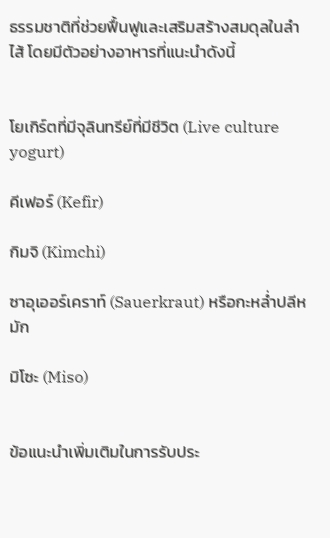ธรรมชาติที่ช่วยฟื้นฟูและเสริมสร้างสมดุลในลำไส้ โดยมีตัวอย่างอาหารที่แนะนำดังนี้


โยเกิร์ตที่มีจุลินทรีย์ที่มีชีวิต (Live culture yogurt)

คีเฟอร์ (Kefir)

กิมจิ (Kimchi)

ซาอุเออร์เคราท์ (Sauerkraut) หรือกะหล่ำปลีหมัก

มิโซะ (Miso)


ข้อแนะนำเพิ่มเติมในการรับประ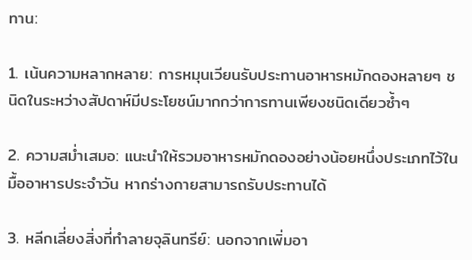ทาน:

1. เน้นความหลากหลาย: การหมุนเวียนรับประทานอาหารหมักดองหลายๆ ชนิดในระหว่างสัปดาห์มีประโยชน์มากกว่าการทานเพียงชนิดเดียวซ้ำๆ

2. ความสม่ำเสมอ: แนะนำให้รวมอาหารหมักดองอย่างน้อยหนึ่งประเภทไว้ในมื้ออาหารประจำวัน หากร่างกายสามารถรับประทานได้

3. หลีกเลี่ยงสิ่งที่ทำลายจุลินทรีย์: นอกจากเพิ่มอา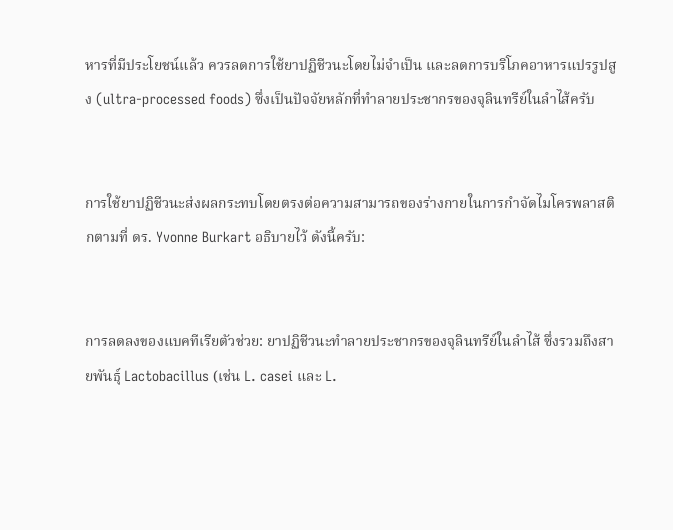หารที่มีประโยชน์แล้ว ควรลดการใช้ยาปฏิชีวนะโดยไม่จำเป็น และลดการบริโภคอาหารแปรรูปสูง (ultra-processed foods) ซึ่งเป็นปัจจัยหลักที่ทำลายประชากรของจุลินทรีย์ในลำไส้ครับ


การใช้ยาปฏิชีวนะส่งผลกระทบโดยตรงต่อความสามารถของร่างกายในการกำจัดไมโครพลาสติกตามที่ ดร. Yvonne Burkart อธิบายไว้ ดังนี้ครับ:


การลดลงของแบคทีเรียตัวช่วย: ยาปฏิชีวนะทำลายประชากรของจุลินทรีย์ในลำไส้ ซึ่งรวมถึงสายพันธุ์ Lactobacillus (เช่น L. casei และ L.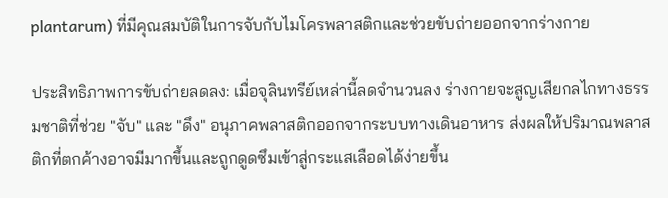plantarum) ที่มีคุณสมบัติในการจับกับไมโครพลาสติกและช่วยขับถ่ายออกจากร่างกาย

ประสิทธิภาพการขับถ่ายลดลง: เมื่อจุลินทรีย์เหล่านี้ลดจำนวนลง ร่างกายจะสูญเสียกลไกทางธรรมชาติที่ช่วย "จับ" และ "ดึง" อนุภาคพลาสติกออกจากระบบทางเดินอาหาร ส่งผลให้ปริมาณพลาสติกที่ตกค้างอาจมีมากขึ้นและถูกดูดซึมเข้าสู่กระแสเลือดได้ง่ายขึ้น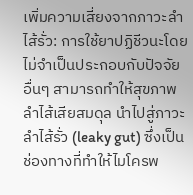เพิ่มความเสี่ยงจากภาวะลำไส้รั่ว: การใช้ยาปฏิชีวนะโดยไม่จำเป็นประกอบกับปัจจัยอื่นๆ สามารถทำให้สุขภาพลำไส้เสียสมดุล นำไปสู่ภาวะลำไส้รั่ว (leaky gut) ซึ่งเป็นช่องทางที่ทำให้ไมโครพ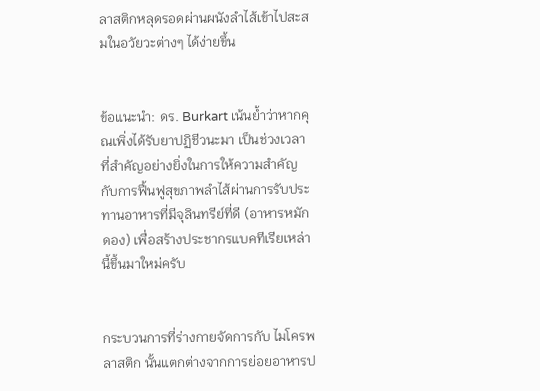ลาสติกหลุดรอดผ่านผนังลำไส้เข้าไปสะสมในอวัยวะต่างๆ ได้ง่ายขึ้น


ข้อแนะนำ: ดร. Burkart เน้นย้ำว่าหากคุณเพิ่งได้รับยาปฏิชีวนะมา เป็นช่วงเวลาที่สำคัญอย่างยิ่งในการให้ความสำคัญกับการฟื้นฟูสุขภาพลำไส้ผ่านการรับประทานอาหารที่มีจุลินทรีย์ที่ดี (อาหารหมักดอง) เพื่อสร้างประชากรแบคทีเรียเหล่านี้ขึ้นมาใหม่ครับ


กระบวนการที่ร่างกายจัดการกับ ไมโครพลาสติก นั้นแตกต่างจากการย่อยอาหารป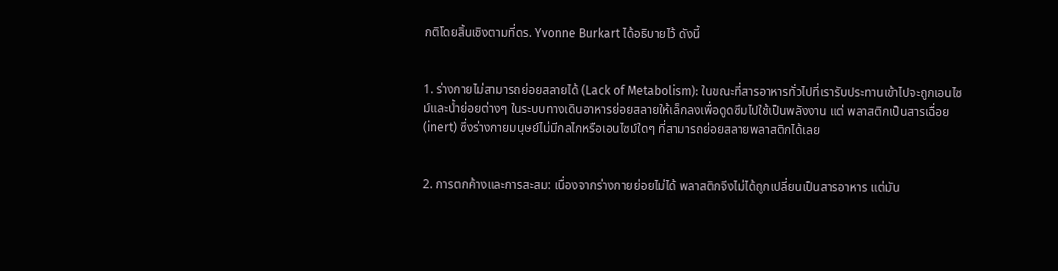กติโดยสิ้นเชิงตามที่ดร. Yvonne Burkart ได้อธิบายไว้ ดังนี้


1. ร่างกายไม่สามารถย่อยสลายได้ (Lack of Metabolism): ในขณะที่สารอาหารทั่วไปที่เรารับประทานเข้าไปจะถูกเอนไซม์และน้ำย่อยต่างๆ ในระบบทางเดินอาหารย่อยสลายให้เล็กลงเพื่อดูดซึมไปใช้เป็นพลังงาน แต่ พลาสติกเป็นสารเฉื่อย (inert) ซึ่งร่างกายมนุษย์ไม่มีกลไกหรือเอนไซม์ใดๆ ที่สามารถย่อยสลายพลาสติกได้เลย


2. การตกค้างและการสะสม: เนื่องจากร่างกายย่อยไม่ได้ พลาสติกจึงไม่ได้ถูกเปลี่ยนเป็นสารอาหาร แต่มัน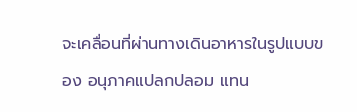จะเคลื่อนที่ผ่านทางเดินอาหารในรูปแบบของ อนุภาคแปลกปลอม แทน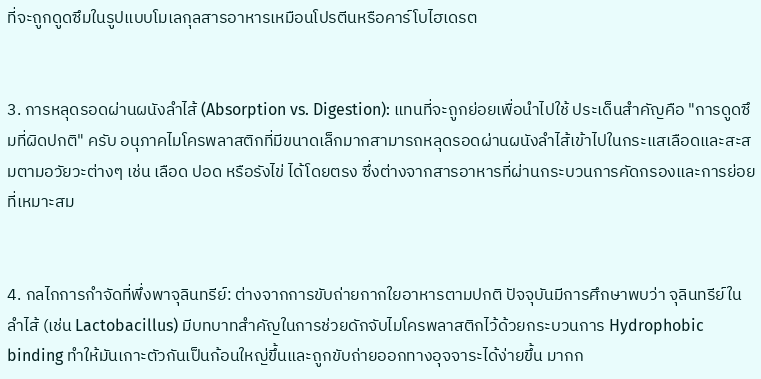ที่จะถูกดูดซึมในรูปแบบโมเลกุลสารอาหารเหมือนโปรตีนหรือคาร์โบไฮเดรต


3. การหลุดรอดผ่านผนังลำไส้ (Absorption vs. Digestion): แทนที่จะถูกย่อยเพื่อนำไปใช้ ประเด็นสำคัญคือ "การดูดซึมที่ผิดปกติ" ครับ อนุภาคไมโครพลาสติกที่มีขนาดเล็กมากสามารถหลุดรอดผ่านผนังลำไส้เข้าไปในกระแสเลือดและสะสมตามอวัยวะต่างๆ เช่น เลือด ปอด หรือรังไข่ ได้โดยตรง ซึ่งต่างจากสารอาหารที่ผ่านกระบวนการคัดกรองและการย่อยที่เหมาะสม


4. กลไกการกำจัดที่พึ่งพาจุลินทรีย์: ต่างจากการขับถ่ายกากใยอาหารตามปกติ ปัจจุบันมีการศึกษาพบว่า จุลินทรีย์ในลำไส้ (เช่น Lactobacillus) มีบทบาทสำคัญในการช่วยดักจับไมโครพลาสติกไว้ด้วยกระบวนการ Hydrophobic binding ทำให้มันเกาะตัวกันเป็นก้อนใหญ่ขึ้นและถูกขับถ่ายออกทางอุจจาระได้ง่ายขึ้น มากก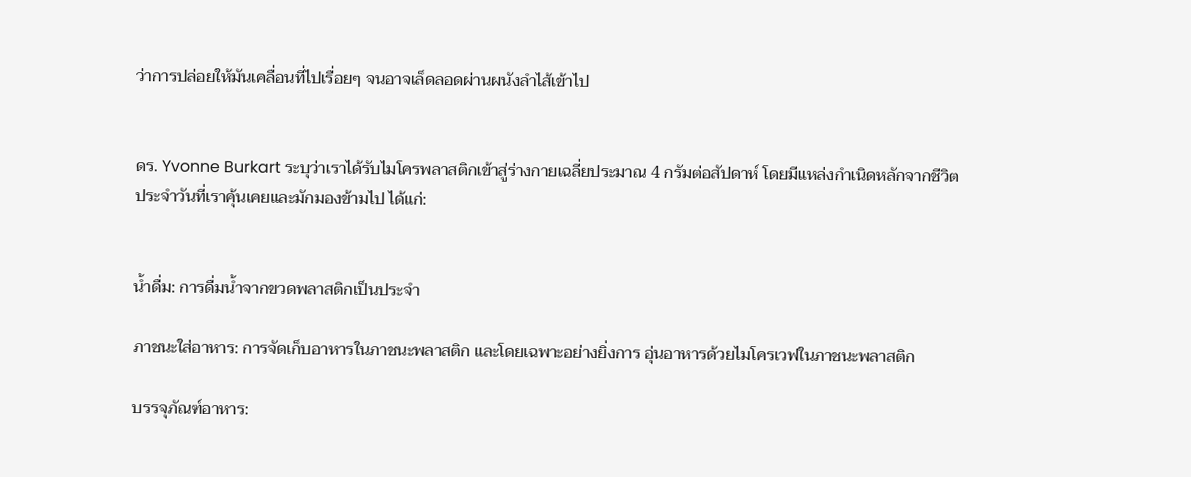ว่าการปล่อยให้มันเคลื่อนที่ไปเรื่อยๆ จนอาจเล็ดลอดผ่านผนังลำไส้เข้าไป


ดร. Yvonne Burkart ระบุว่าเราได้รับไมโครพลาสติกเข้าสู่ร่างกายเฉลี่ยประมาณ 4 กรัมต่อสัปดาห์ โดยมีแหล่งกำเนิดหลักจากชีวิตประจำวันที่เราคุ้นเคยและมักมองข้ามไป ได้แก่:


น้ำดื่ม: การดื่มน้ำจากขวดพลาสติกเป็นประจำ

ภาชนะใส่อาหาร: การจัดเก็บอาหารในภาชนะพลาสติก และโดยเฉพาะอย่างยิ่งการ อุ่นอาหารด้วยไมโครเวฟในภาชนะพลาสติก

บรรจุภัณฑ์อาหาร: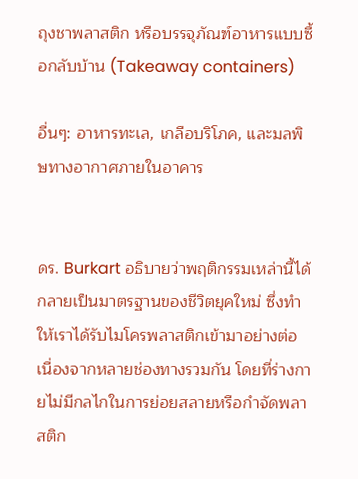ถุงชาพลาสติก หรือบรรจุภัณฑ์อาหารแบบซื้อกลับบ้าน (Takeaway containers)

อื่นๆ: อาหารทะเล, เกลือบริโภค, และมลพิษทางอากาศภายในอาคาร


ดร. Burkart อธิบายว่าพฤติกรรมเหล่านี้ได้กลายเป็นมาตรฐานของชีวิตยุคใหม่ ซึ่งทำให้เราได้รับไมโครพลาสติกเข้ามาอย่างต่อเนื่องจากหลายช่องทางรวมกัน โดยที่ร่างกายไม่มีกลไกในการย่อยสลายหรือกำจัดพลาสติก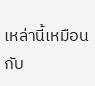เหล่านี้เหมือนกับ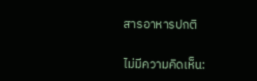สารอาหารปกติ

ไม่มีความคิดเห็น: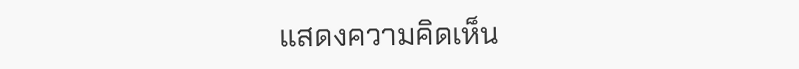แสดงความคิดเห็น